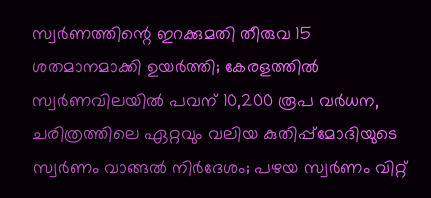സ്വർണത്തിന്റെ ഇറക്കുമതി തീരുവ 15 ശതമാനമാക്കി ഉയർത്തി; കേരളത്തിൽ സ്വർണവിലയിൽ പവന് 10,200 രൂപ വർധന, ചരിത്രത്തിലെ ഏറ്റവും വലിയ കുതിപ്പ്മോദിയുടെ സ്വർണം വാങ്ങൽ നിർദേശം; പഴയ സ്വർണം വിറ്റ്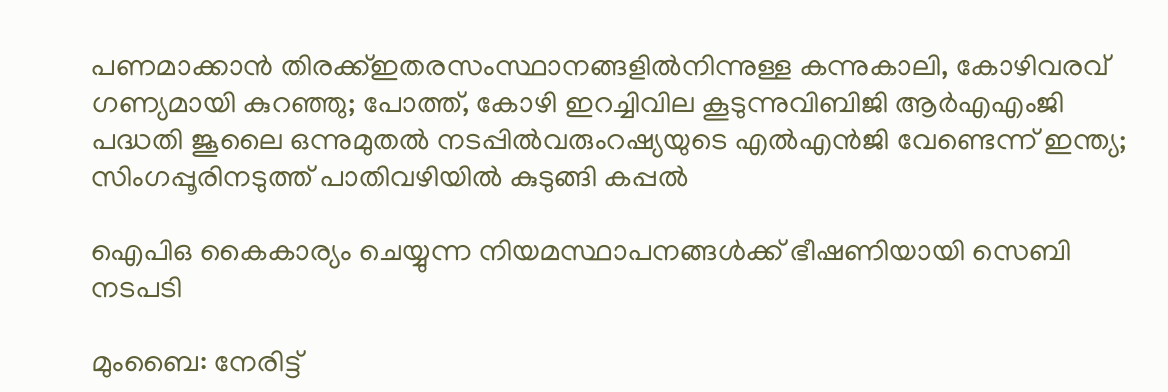പണമാക്കാൻ തിരക്ക്ഇതരസംസ്ഥാനങ്ങളിൽനിന്നുള്ള കന്നുകാലി, കോഴിവരവ് ഗണ്യമായി കുറഞ്ഞു; പോത്ത്, കോഴി ഇറച്ചിവില കൂടുന്നുവിബിജി ആർഎഎംജി പദ്ധതി ജൂലൈ ഒന്നുമുതൽ നടപ്പിൽവരുംറഷ്യയുടെ എൽഎൻജി വേണ്ടെന്ന് ഇന്ത്യ; സിംഗപ്പൂരിനടുത്ത് പാതിവഴിയിൽ കുടുങ്ങി കപ്പൽ

ഐപിഒ കൈകാര്യം ചെയ്യുന്ന നിയമസ്ഥാപനങ്ങള്‍ക്ക് ഭീഷണിയായി സെബി നടപടി

മുംബൈ: നേരിട്ട്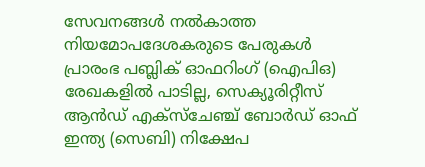സേവനങ്ങള്‍ നല്‍കാത്ത നിയമോപദേശകരുടെ പേരുകള്‍ പ്രാരംഭ പബ്ലിക് ഓഫറിംഗ് (ഐപിഒ) രേഖകളില്‍ പാടില്ല, സെക്യൂരിറ്റീസ് ആന്‍ഡ് എക്‌സ്‌ചേഞ്ച് ബോര്‍ഡ് ഓഫ് ഇന്ത്യ (സെബി) നിക്ഷേപ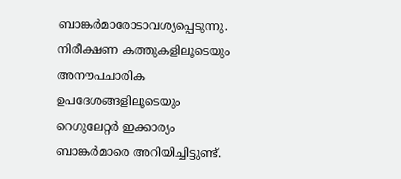ബാങ്കര്‍മാരോടാവശ്യപ്പെടുന്നു. നിരീക്ഷണ കത്തുകളിലൂടെയും അനൗപചാരിക ഉപദേശങ്ങളിലൂടെയും റെഗുലേറ്റര്‍ ഇക്കാര്യം ബാങ്കര്‍മാരെ അറിയിച്ചിട്ടുണ്ട്.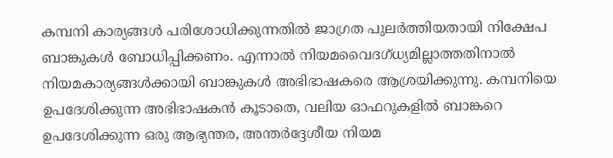കമ്പനി കാര്യങ്ങള്‍ പരിശോധിക്കുന്നതില്‍ ജാഗ്രത പുലര്‍ത്തിയതായി നിക്ഷേപ ബാങ്കുകള്‍ ബോധിപ്പിക്കണം. എന്നാല്‍ നിയമവൈദഗ്ധ്യമില്ലാത്തതിനാല്‍ നിയമകാര്യങ്ങള്‍ക്കായി ബാങ്കുകള്‍ അഭിഭാഷകരെ ആശ്രയിക്കുന്നു. കമ്പനിയെ ഉപദേശിക്കുന്ന അഭിഭാഷകന്‍ കൂടാതെ, വലിയ ഓഫറുകളില്‍ ബാങ്കറെ ഉപദേശിക്കുന്ന ഒരു ആഭ്യന്തര, അന്തര്‍ദ്ദേശീയ നിയമ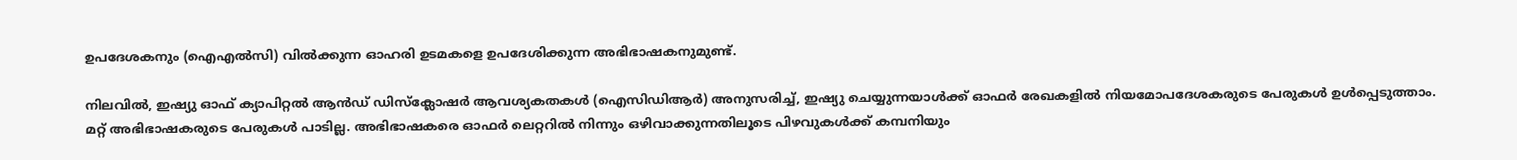ഉപദേശകനും (ഐഎല്‍സി) വില്‍ക്കുന്ന ഓഹരി ഉടമകളെ ഉപദേശിക്കുന്ന അഭിഭാഷകനുമുണ്ട്.

നിലവില്‍, ഇഷ്യു ഓഫ് ക്യാപിറ്റല്‍ ആന്‍ഡ് ഡിസ്‌ക്ലോഷര്‍ ആവശ്യകതകള്‍ (ഐസിഡിആര്‍) അനുസരിച്ച്, ഇഷ്യു ചെയ്യുന്നയാള്‍ക്ക് ഓഫര്‍ രേഖകളില്‍ നിയമോപദേശകരുടെ പേരുകള്‍ ഉള്‍പ്പെടുത്താം. മറ്റ് അഭിഭാഷകരുടെ പേരുകള്‍ പാടില്ല. അഭിഭാഷകരെ ഓഫര്‍ ലെറ്ററില്‍ നിന്നും ഒഴിവാക്കുന്നതിലൂടെ പിഴവുകള്‍ക്ക് കമ്പനിയും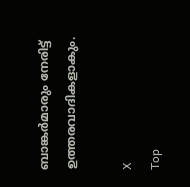ബാങ്കര്‍മാരും നേരിട്ട് ഉത്തരവാദികളാകും.

X
Top